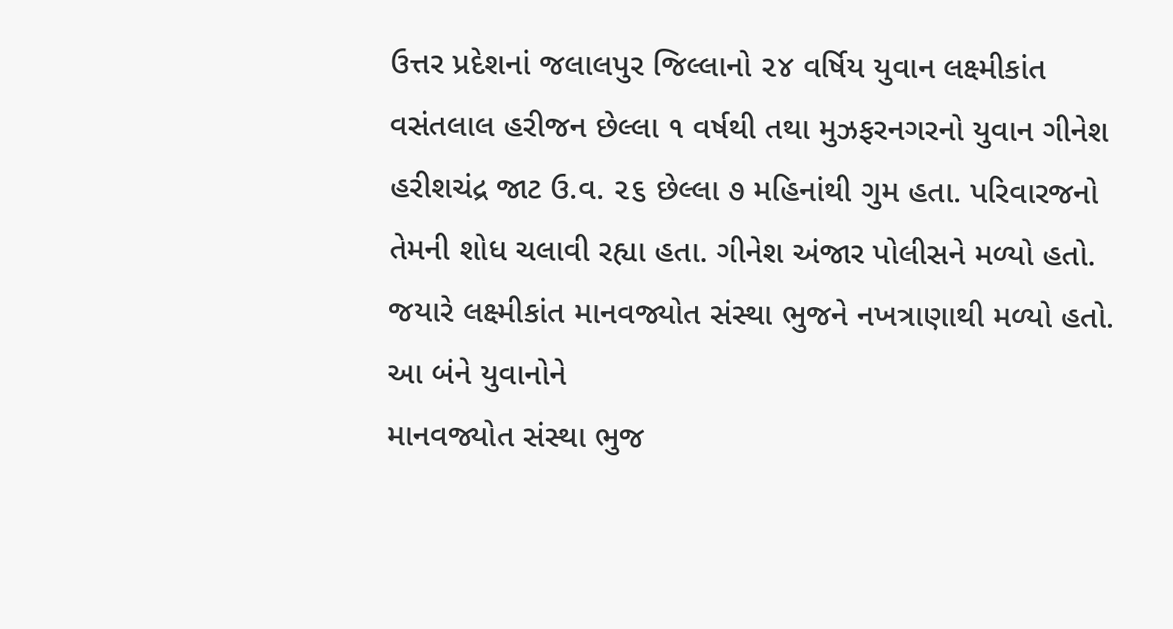ઉત્તર પ્રદેશનાં જલાલપુર જિલ્લાનો ૨૪ વર્ષિય યુવાન લક્ષ્મીકાંત વસંતલાલ હરીજન છેલ્લા ૧ વર્ષથી તથા મુઝફરનગરનો યુવાન ગીનેશ હરીશચંદ્ર જાટ ઉ.વ. ૨૬ છેલ્લા ૭ મહિનાંથી ગુમ હતા. પરિવારજનો તેમની શોધ ચલાવી રહ્યા હતા. ગીનેશ અંજાર પોલીસને મળ્યો હતો. જયારે લક્ષ્મીકાંત માનવજ્યોત સંસ્થા ભુજને નખત્રાણાથી મળ્યો હતો. આ બંને યુવાનોને
માનવજ્યોત સંસ્થા ભુજ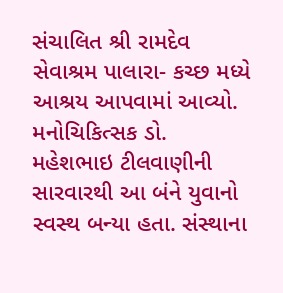સંચાલિત શ્રી રામદેવ સેવાશ્રમ પાલારા- કચ્છ મધ્યે આશ્રય આપવામાં આવ્યો. મનોચિકિત્સક ડો. મહેશભાઇ ટીલવાણીની સારવારથી આ બંને યુવાનો સ્વસ્થ બન્યા હતા. સંસ્થાના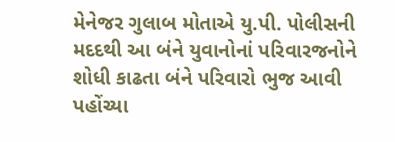મેનેજર ગુલાબ મોતાએ યુ.પી. પોલીસની મદદથી આ બંને યુવાનોનાં પરિવારજનોને શોધી કાઢતા બંને પરિવારો ભુજ આવી પહોંચ્યા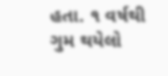હતા. ૧ વર્ષથી ગુમ થયેલો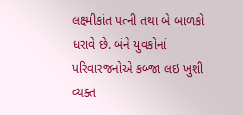લક્ષ્મીકાંત પત્ની તથા બે બાળકો ધરાવે છે. બંને યુવકોનાં પરિવારજનોએ કબ્જા લઇ ખુશી વ્યક્ત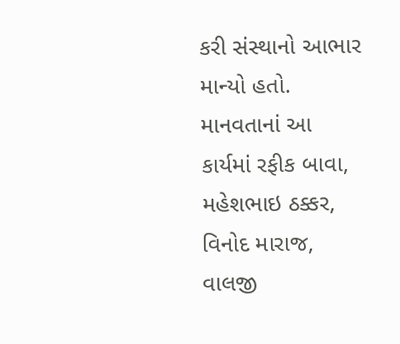કરી સંસ્થાનો આભાર માન્યો હતો.
માનવતાનાં આ કાર્યમાં રફીક બાવા, મહેશભાઇ ઠક્કર, વિનોદ મારાજ, વાલજી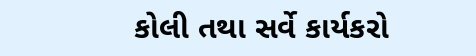કોલી તથા સર્વે કાર્યકરો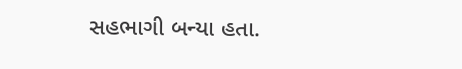સહભાગી બન્યા હતા.